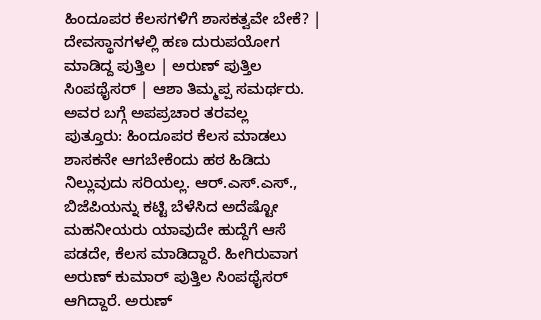ಹಿಂದೂಪರ ಕೆಲಸಗಳಿಗೆ ಶಾಸಕತ್ವವೇ ಬೇಕೆ? | ದೇವಸ್ಥಾನಗಳಲ್ಲಿ ಹಣ ದುರುಪಯೋಗ ಮಾಡಿದ್ದ ಪುತ್ತಿಲ | ಅರುಣ್ ಪುತ್ತಿಲ ಸಿಂಪಥೈಸರ್ | ಆಶಾ ತಿಮ್ಮಪ್ಪ ಸಮರ್ಥರು. ಅವರ ಬಗ್ಗೆ ಅಪಪ್ರಚಾರ ತರವಲ್ಲ
ಪುತ್ತೂರು: ಹಿಂದೂಪರ ಕೆಲಸ ಮಾಡಲು ಶಾಸಕನೇ ಆಗಬೇಕೆಂದು ಹಠ ಹಿಡಿದು ನಿಲ್ಲುವುದು ಸರಿಯಲ್ಲ. ಆರ್.ಎಸ್.ಎಸ್., ಬಿಜೆಪಿಯನ್ನು ಕಟ್ಟಿ ಬೆಳೆಸಿದ ಅದೆಷ್ಟೋ ಮಹನೀಯರು ಯಾವುದೇ ಹುದ್ದೆಗೆ ಆಸೆ ಪಡದೇ, ಕೆಲಸ ಮಾಡಿದ್ದಾರೆ. ಹೀಗಿರುವಾಗ ಅರುಣ್ ಕುಮಾರ್ ಪುತ್ತಿಲ ಸಿಂಪಥೈಸರ್ ಆಗಿದ್ದಾರೆ. ಅರುಣ್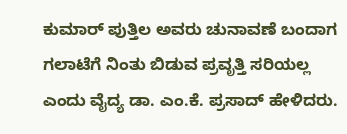ಕುಮಾರ್ ಪುತ್ತಿಲ ಅವರು ಚುನಾವಣೆ ಬಂದಾಗ ಗಲಾಟೆಗೆ ನಿಂತು ಬಿಡುವ ಪ್ರವೃತ್ತಿ ಸರಿಯಲ್ಲ ಎಂದು ವೈದ್ಯ ಡಾ. ಎಂ.ಕೆ. ಪ್ರಸಾದ್ ಹೇಳಿದರು.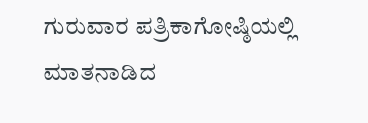ಗುರುವಾರ ಪತ್ರಿಕಾಗೋಷ್ಠಿಯಲ್ಲಿ ಮಾತನಾಡಿದ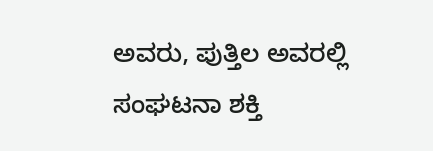ಅವರು, ಪುತ್ತಿಲ ಅವರಲ್ಲಿ ಸಂಘಟನಾ ಶಕ್ತಿ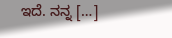ಇದೆ. ನನ್ನ […]